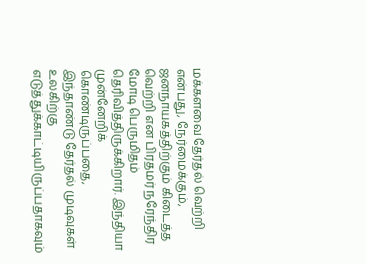மக்களவை தேர்தல் வெற்றி என்பது, நேர்மைக்கும், ஜனநாயகத்திற்கும் கிடைத்த வெற்றி என பிரதமர் நரேந்திர மோடி பெருமிதம் தெரிவித்திருக்கிறார். இந்தியா முன்னேறிக் கொண்டிருப்பதை, இந்தாண்டு தேர்தல் முடிவுகள் உலகிற்கு எடுத்துக்காட்டியிருப்பதாகவும்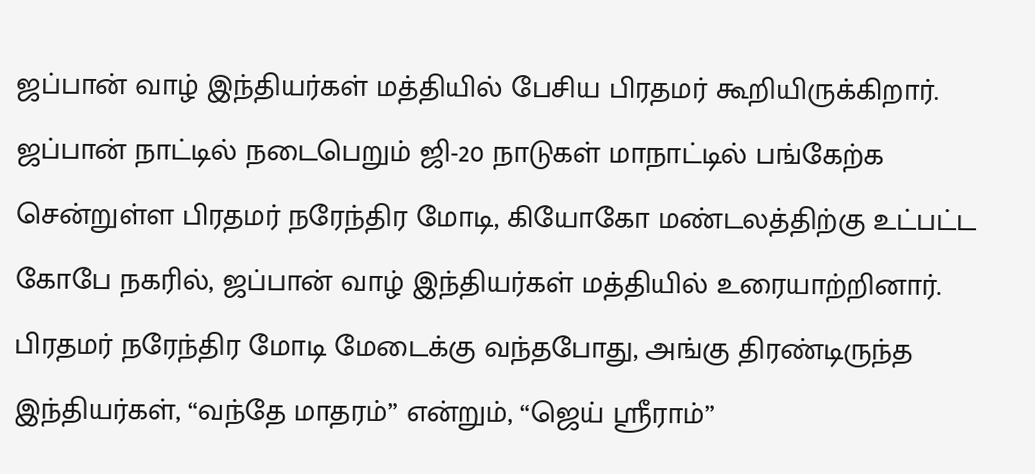ஜப்பான் வாழ் இந்தியர்கள் மத்தியில் பேசிய பிரதமர் கூறியிருக்கிறார்.
ஜப்பான் நாட்டில் நடைபெறும் ஜி-20 நாடுகள் மாநாட்டில் பங்கேற்க சென்றுள்ள பிரதமர் நரேந்திர மோடி, கியோகோ மண்டலத்திற்கு உட்பட்ட கோபே நகரில், ஜப்பான் வாழ் இந்தியர்கள் மத்தியில் உரையாற்றினார். பிரதமர் நரேந்திர மோடி மேடைக்கு வந்தபோது, அங்கு திரண்டிருந்த இந்தியர்கள், “வந்தே மாதரம்” என்றும், “ஜெய் ஸ்ரீராம்”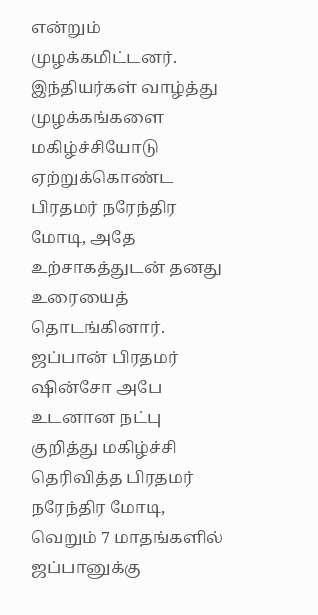என்றும் முழக்கமிட்டனர்.
இந்தியர்கள் வாழ்த்து முழக்கங்களை மகிழ்ச்சியோடு ஏற்றுக்கொண்ட பிரதமர் நரேந்திர மோடி, அதே உற்சாகத்துடன் தனது உரையைத் தொடங்கினார். ஜப்பான் பிரதமர் ஷின்சோ அபே உடனான நட்பு குறித்து மகிழ்ச்சி தெரிவித்த பிரதமர் நரேந்திர மோடி, வெறும் 7 மாதங்களில் ஜப்பானுக்கு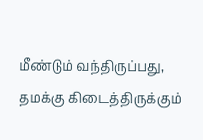மீண்டும் வந்திருப்பது, தமக்கு கிடைத்திருக்கும்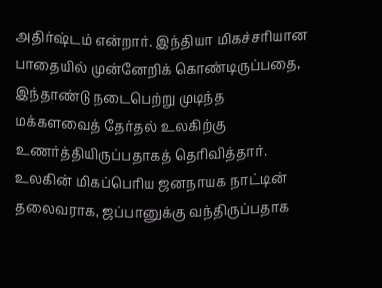அதிர்ஷ்டம் என்றார். இந்தியா மிகச்சரியான பாதையில் முன்னேறிக் கொண்டிருப்பதை, இந்தாண்டு நடைபெற்று முடிந்த மக்களவைத் தேர்தல் உலகிற்கு உணர்த்தியிருப்பதாகத் தெரிவித்தார்.
உலகின் மிகப்பெரிய ஜனநாயக நாட்டின் தலைவராக, ஜப்பானுக்கு வந்திருப்பதாக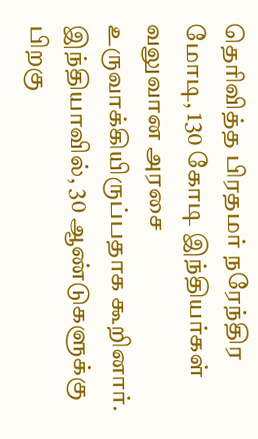தெரிவித்த பிரதமர் நரேந்திர மோடி, 130 கோடி இந்தியர்கள் வலுவான அரசை உருவாக்கியிருப்பதாக கூறினார். இந்தியாவில், 30 ஆண்டுகளுக்கு பிறகு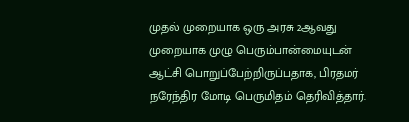முதல் முறையாக ஒரு அரசு 2ஆவது முறையாக முழு பெரும்பான்மையுடன் ஆட்சி பொறுப்பேற்றிருப்பதாக, பிரதமர் நரேந்திர மோடி பெருமிதம் தெரிவித்தார்.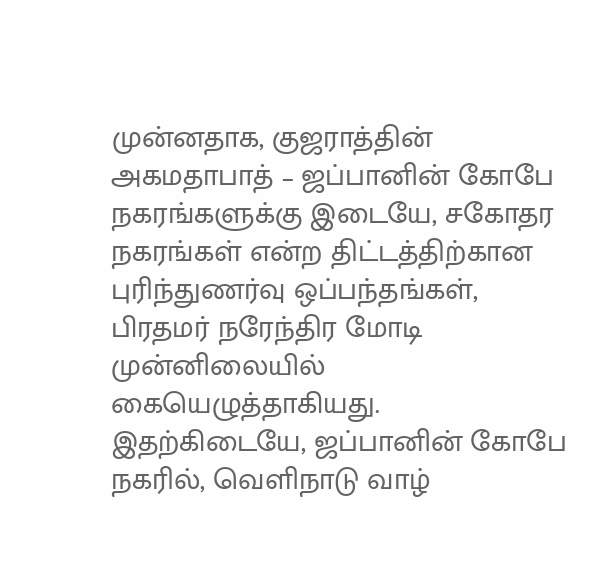முன்னதாக, குஜராத்தின் அகமதாபாத் – ஜப்பானின் கோபே நகரங்களுக்கு இடையே, சகோதர நகரங்கள் என்ற திட்டத்திற்கான புரிந்துணர்வு ஒப்பந்தங்கள், பிரதமர் நரேந்திர மோடி முன்னிலையில் கையெழுத்தாகியது.
இதற்கிடையே, ஜப்பானின் கோபே நகரில், வெளிநாடு வாழ்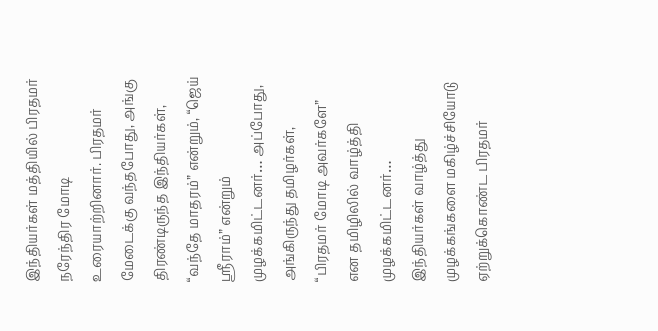இந்தியர்கள் மத்தியில் பிரதமர் நரேந்திர மோடி உரையாற்றினார். பிரதமர் மேடைக்கு வந்தபோது, அங்கு திரண்டிருந்த இந்தியர்கள், “வந்தே மாதரம்” என்றும், “ஜெய் ஸ்ரீராம்” என்றும் முழக்கமிட்டனர்… அப்போது, அங்கிருந்து தமிழர்கள், “பிரதமர் மோடி அவர்களே” என தமிழிலில் வாழ்த்தி முழக்கமிட்டனர்…
இந்தியர்கள் வாழ்த்து முழக்கங்களை மகிழ்ச்சியோடு ஏற்றுக்கொண்ட பிரதமர்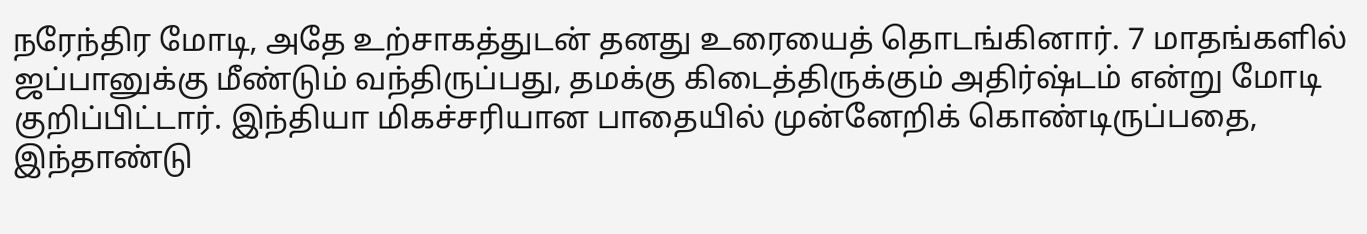நரேந்திர மோடி, அதே உற்சாகத்துடன் தனது உரையைத் தொடங்கினார். 7 மாதங்களில் ஜப்பானுக்கு மீண்டும் வந்திருப்பது, தமக்கு கிடைத்திருக்கும் அதிர்ஷ்டம் என்று மோடி குறிப்பிட்டார். இந்தியா மிகச்சரியான பாதையில் முன்னேறிக் கொண்டிருப்பதை, இந்தாண்டு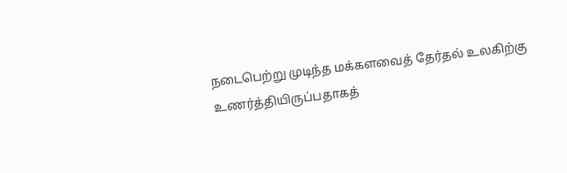நடைபெற்று முடிந்த மக்களவைத் தேர்தல் உலகிற்கு உணர்த்தியிருப்பதாகத்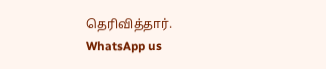தெரிவித்தார்.
WhatsApp us